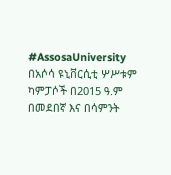#AssosaUniversity በአሶሳ ዩኒቨርሲቲ ሦሥቱም ካምፓሶች በ2015 ዓ.ም በመደበኛ እና በሳምንት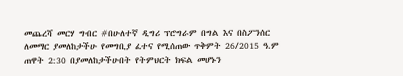መጨረሻ መርሃ ግብር #በሁለተኛ ዲግሪ ፕሮግራም በግል እና በስፖንሰር ለመማር ያመለከታችሁ የመግቢያ ፈተና የሚሰጠው ጥቅምት 26/2015 ዓ.ም ጠዋት 2:30 በያመለከታችሁበት የትምህርት ክፍል መሆኑን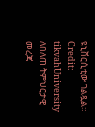ዩኒቨርሲቲው ገልጿል። Credit: tikvahUniversity ለበለጠ ትምህርታዊ መረጃ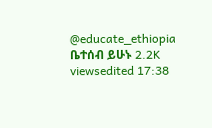@educate_ethiopia ቤተሰብ ይሁኑ 2.2K viewsedited 17:38